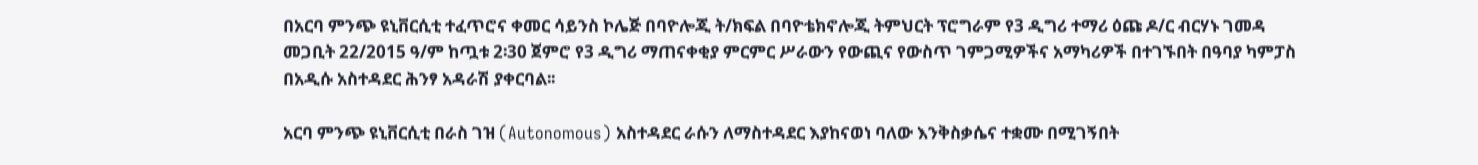በአርባ ምንጭ ዩኒቨርሲቲ ተፈጥሮና ቀመር ሳይንስ ኮሌጅ በባዮሎጂ ት/ክፍል በባዮቴክኖሎጂ ትምህርት ፕሮግራም የ3 ዲግሪ ተማሪ ዕጩ ዶ/ር ብርሃኑ ገመዳ መጋቢት 22/2015 ዓ/ም ከጧቱ 2፡30 ጀምሮ የ3 ዲግሪ ማጠናቀቂያ ምርምር ሥራውን የውጪና የውስጥ ገምጋሚዎችና አማካሪዎች በተገኙበት በዓባያ ካምፓስ በአዲሱ አስተዳደር ሕንፃ አዳራሽ ያቀርባል፡፡

አርባ ምንጭ ዩኒቨርሲቲ በራስ ገዝ (Autonomous) አስተዳደር ራሱን ለማስተዳደር እያከናወነ ባለው እንቅስቃሴና ተቋሙ በሚገኝበት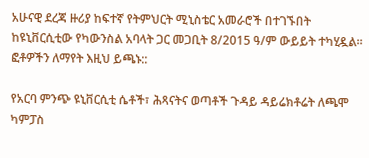አሁናዊ ደረጃ ዙሪያ ከፍተኛ የትምህርት ሚኒስቴር አመራሮች በተገኙበት ከዩኒቨርሲቲው የካውንስል አባላት ጋር መጋቢት 8/2015 ዓ/ም ውይይት ተካሂዷል፡፡ ፎቶዎችን ለማየት እዚህ ይጫኑ::

የአርባ ምንጭ ዩኒቨርሲቲ ሴቶች፣ ሕጻናትና ወጣቶች ጉዳይ ዳይሬክቶሬት ለጫሞ ካምፓስ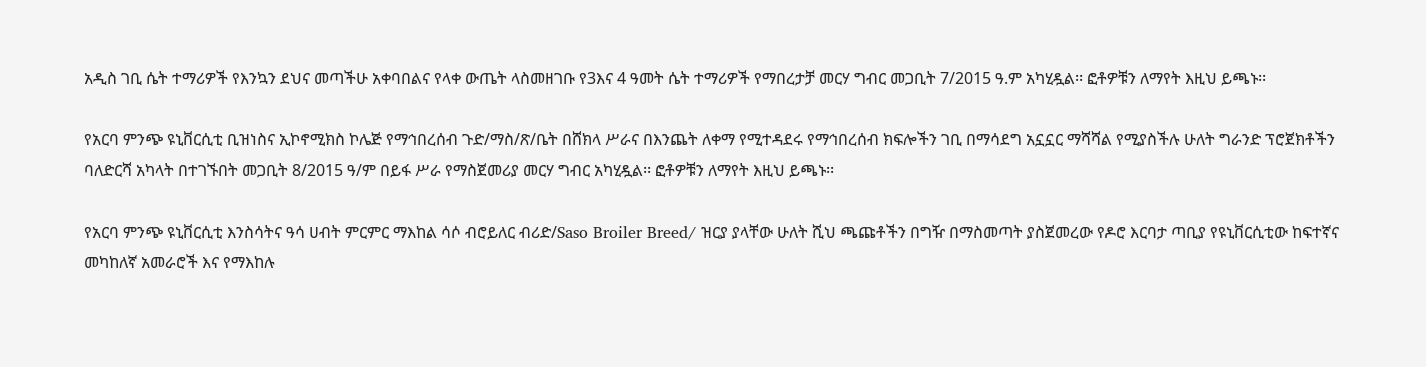አዲስ ገቢ ሴት ተማሪዎች የእንኳን ደህና መጣችሁ አቀባበልና የላቀ ውጤት ላስመዘገቡ የ3እና 4 ዓመት ሴት ተማሪዎች የማበረታቻ መርሃ ግብር መጋቢት 7/2015 ዓ.ም አካሂዷል፡፡ ፎቶዎቹን ለማየት እዚህ ይጫኑ፡፡

የአርባ ምንጭ ዩኒቨርሲቲ ቢዝነስና ኢኮኖሚክስ ኮሌጅ የማኅበረሰብ ጉድ/ማስ/ጽ/ቤት በሸክላ ሥራና በእንጨት ለቀማ የሚተዳደሩ የማኅበረሰብ ክፍሎችን ገቢ በማሳደግ አኗኗር ማሻሻል የሚያስችሉ ሁለት ግራንድ ፕሮጀክቶችን ባለድርሻ አካላት በተገኙበት መጋቢት 8/2015 ዓ/ም በይፋ ሥራ የማስጀመሪያ መርሃ ግብር አካሂዷል፡፡ ፎቶዎቹን ለማየት እዚህ ይጫኑ፡፡

የአርባ ምንጭ ዩኒቨርሲቲ እንስሳትና ዓሳ ሀብት ምርምር ማእከል ሳሶ ብሮይለር ብሪድ/Saso Broiler Breed/ ዝርያ ያላቸው ሁለት ሺህ ጫጩቶችን በግዥ በማስመጣት ያስጀመረው የዶሮ እርባታ ጣቢያ የዩኒቨርሲቲው ከፍተኛና መካከለኛ አመራሮች እና የማእከሉ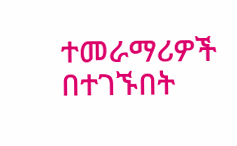ተመራማሪዎች በተገኙበት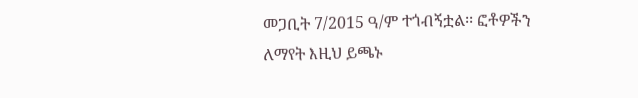መጋቢት 7/2015 ዓ/ም ተጎብኝቷል፡፡ ፎቶዎችን ለማየት እዚህ ይጫኑ